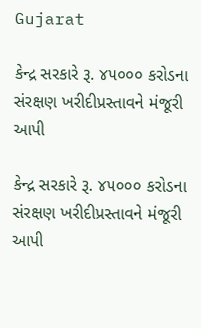Gujarat

કેન્દ્ર સરકારે રૂ. ૪૫૦૦૦ કરોડના સંરક્ષણ ખરીદીપ્રસ્તાવને મંજૂરી આપી

કેન્દ્ર સરકારે રૂ. ૪૫૦૦૦ કરોડના સંરક્ષણ ખરીદીપ્રસ્તાવને મંજૂરી આપી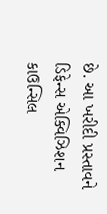છે. આ ખરીદી પ્રસ્તાવને ડિફેન્સ એક્વિઝિશન કાઉન્સિલ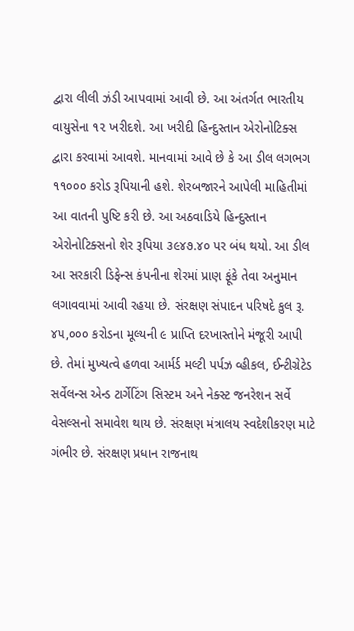દ્વારા લીલી ઝંડી આપવામાં આવી છે. આ અંતર્ગત ભારતીય વાયુસેના ૧૨ ખરીદશે. આ ખરીદી હિન્દુસ્તાન એરોનોટિક્સ દ્વારા કરવામાં આવશે. માનવામાં આવે છે કે આ ડીલ લગભગ ૧૧૦૦૦ કરોડ રૂપિયાની હશે. શેરબજારને આપેલી માહિતીમાં આ વાતની પુષ્ટિ કરી છે. આ અઠવાડિયે હિન્દુસ્તાન એરોનોટિક્સનો શેર રૂપિયા ૩૯૪૭.૪૦ પર બંધ થયો. આ ડીલ આ સરકારી ડિફેન્સ કંપનીના શેરમાં પ્રાણ ફૂંકે તેવા અનુમાન લગાવવામાં આવી રહયા છે. સંરક્ષણ સંપાદન પરિષદે કુલ રૂ. ૪૫,૦૦૦ કરોડના મૂલ્યની ૯ પ્રાપ્તિ દરખાસ્તોને મંજૂરી આપી છે. તેમાં મુખ્યત્વે હળવા આર્મર્ડ મલ્ટી પર્પઝ વ્હીકલ, ઈન્ટીગ્રેટેડ સર્વેલન્સ એન્ડ ટાર્ગેટિંગ સિસ્ટમ અને નેક્સ્ટ જનરેશન સર્વે વેસલ્સનો સમાવેશ થાય છે. સંરક્ષણ મંત્રાલય સ્વદેશીકરણ માટે ગંભીર છે. સંરક્ષણ પ્રધાન રાજનાથ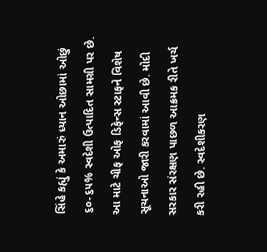સિંહે કહ્યું કે અમારું ધ્યાન ઓછામાં ઓછું ૬૦-૬૫% સ્વદેશી ઉત્પાદિત સામગ્રી પર છે. આ માટે ચીફ ઓફ ડિફેન્સ સ્ટાફને વિશેષ સૂચનાઓ જારી કરવામાં આવી છે. મોદી સરકાર સંરક્ષણ પાછળ આક્રમક રીતે ખર્ચ કરી રહી છે. સ્વદેશીકરણ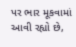પર ભાર મૂકવામાં આવી રહ્યો છે,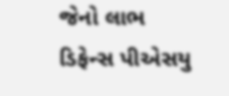જેનો લાભ ડિફેન્સ પીએસયુ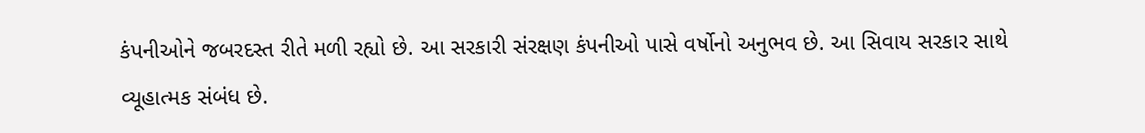કંપનીઓને જબરદસ્ત રીતે મળી રહ્યો છે. આ સરકારી સંરક્ષણ કંપનીઓ પાસે વર્ષોનો અનુભવ છે. આ સિવાય સરકાર સાથે વ્યૂહાત્મક સંબંધ છે.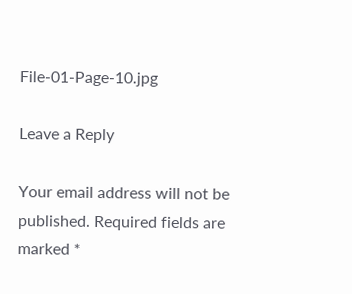File-01-Page-10.jpg

Leave a Reply

Your email address will not be published. Required fields are marked *